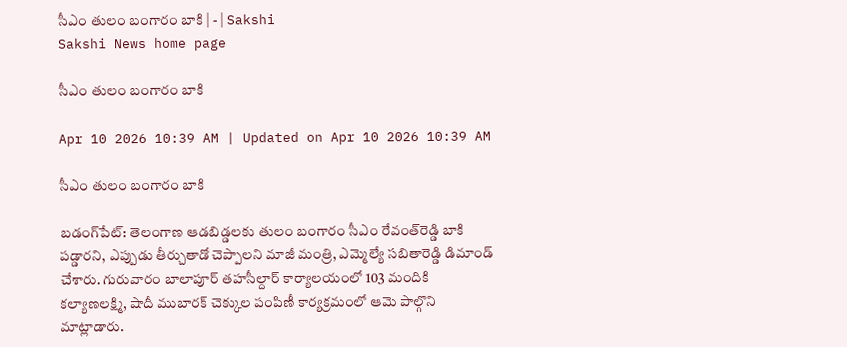సీఎం తులం బంగారం బాకి | - | Sakshi
Sakshi News home page

సీఎం తులం బంగారం బాకి

Apr 10 2026 10:39 AM | Updated on Apr 10 2026 10:39 AM

సీఎం తులం బంగారం బాకి

బడంగ్‌పేట్‌: తెలంగాణ ఆడబిడ్డలకు తులం బంగారం సీఎం రేవంత్‌రెడ్డి బాకి పడ్డారని, ఎప్పుడు తీర్చుతాడో చెప్పాలని మాజీ మంత్రి, ఎమ్మెల్యే సబితారెడ్డి డిమాండ్‌ చేశారు. గురువారం బాలాపూర్‌ తహసీల్దార్‌ కార్యాలయంలో 103 మందికి కల్యాణలక్ష్మి, షాదీ ముబారక్‌ చెక్కుల పంపిణీ కార్యక్రమంలో ఆమె పాల్గొని మాట్లాడారు.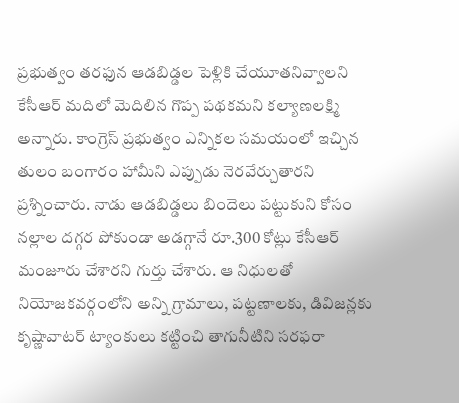ప్రభుత్వం తరఫున ఆడబిడ్డల పెళ్లికి చేయూతనివ్వాలని కేసీఆర్‌ మదిలో మెదిలిన గొప్ప పథకమని కల్యాణలక్ష్మి అన్నారు. కాంగ్రెస్‌ ప్రభుత్వం ఎన్నికల సమయంలో ఇచ్చిన తులం బంగారం హామీని ఎప్పుడు నెరవేర్చుతారని ప్రశ్నించారు. నాడు ఆడబిడ్డలు బిందెలు పట్టుకుని కోసం నల్లాల దగ్గర పోకుండా అడగ్గానే రూ.300 కోట్లు కేసీఆర్‌ మంజూరు చేశారని గుర్తు చేశారు. ఆ నిధులతో నియోజకవర్గంలోని అన్ని గ్రామాలు, పట్టణాలకు, డివిజన్లకు కృష్ణావాటర్‌ ట్యాంకులు కట్టించి తాగునీటిని సరఫరా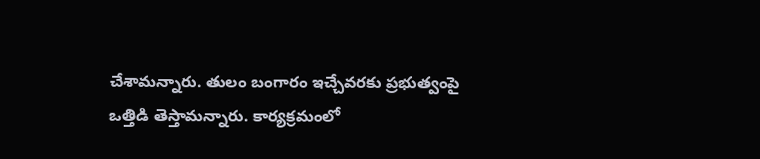చేశామన్నారు. తులం బంగారం ఇచ్చేవరకు ప్రభుత్వంపై ఒత్తిడి తెస్తామన్నారు. కార్యక్రమంలో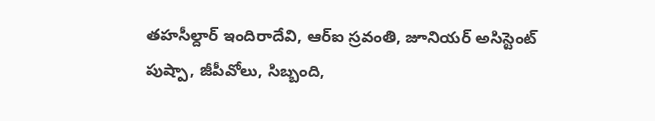తహసీల్దార్‌ ఇందిరాదేవి, ఆర్‌ఐ స్రవంతి, జూనియర్‌ అసిస్టెంట్‌ పుష్పా, జీపీవోలు, సిబ్బంది,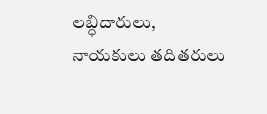లబ్ధిదారులు, నాయకులు తదితరులు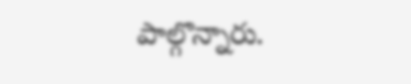పాల్గొన్నారు.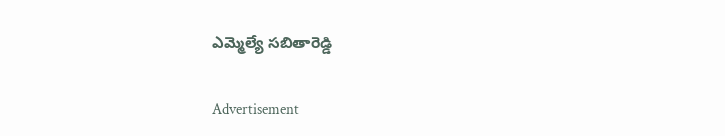ఎమ్మెల్యే సబితారెడ్డి

Advertisement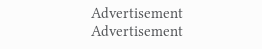Advertisement
Advertisement